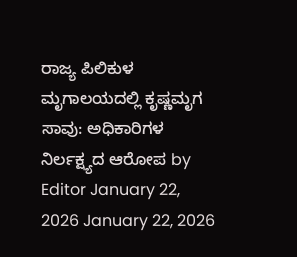ರಾಜ್ಯ ಪಿಲಿಕುಳ ಮೃಗಾಲಯದಲ್ಲಿ ಕೃಷ್ಣಮೃಗ ಸಾವು: ಅಧಿಕಾರಿಗಳ ನಿರ್ಲಕ್ಷ್ಯದ ಆರೋಪ by Editor January 22, 2026 January 22, 2026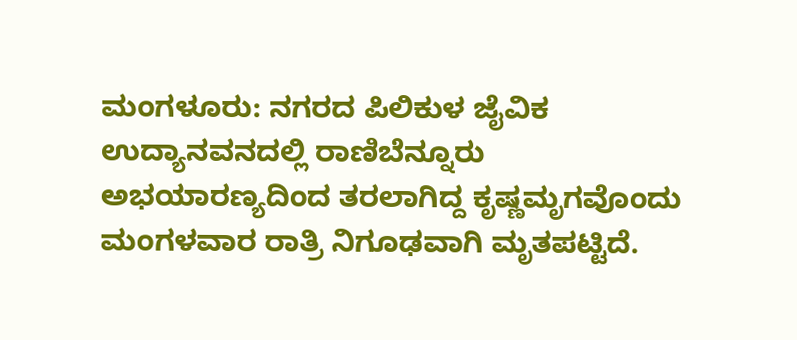ಮಂಗಳೂರು: ನಗರದ ಪಿಲಿಕುಳ ಜೈವಿಕ ಉದ್ಯಾನವನದಲ್ಲಿ ರಾಣಿಬೆನ್ನೂರು ಅಭಯಾರಣ್ಯದಿಂದ ತರಲಾಗಿದ್ದ ಕೃಷ್ಣಮೃಗವೊಂದು ಮಂಗಳವಾರ ರಾತ್ರಿ ನಿಗೂಢವಾಗಿ ಮೃತಪಟ್ಟಿದೆ.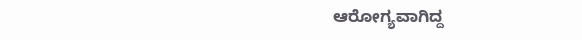ಆರೋಗ್ಯವಾಗಿದ್ದ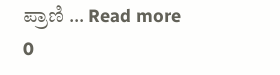ಪ್ರಾಣಿ … Read more 0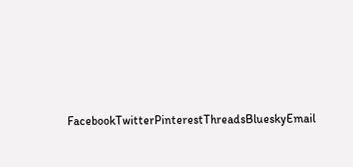FacebookTwitterPinterestThreadsBlueskyEmail